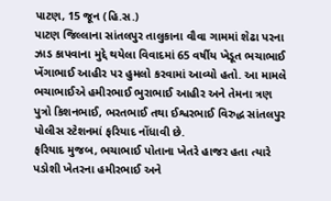પાટણ, 15 જૂન (હિ.સ.)
પાટણ જિલ્લાના સાંતલપુર તાલુકાના વૌવા ગામમાં શેઢા પરના ઝાડ કાપવાના મુદ્દે થયેલા વિવાદમાં 65 વર્ષીય ખેડૂત ભચાભાઈ ખેંગાભાઈ આહીર પર હુમલો કરવામાં આવ્યો હતો. આ મામલે ભચાભાઈએ હમીરભાઈ ભુરાભાઈ આહીર અને તેમના ત્રણ પુત્રો કિશનભાઈ, ભરતભાઈ તથા ઈશ્વરભાઈ વિરુદ્ધ સાંતલપુર પોલીસ સ્ટેશનમાં ફરિયાદ નોંધાવી છે.
ફરિયાદ મુજબ, ભચાભાઈ પોતાના ખેતરે હાજર હતા ત્યારે પડોશી ખેતરના હમીરભાઈ અને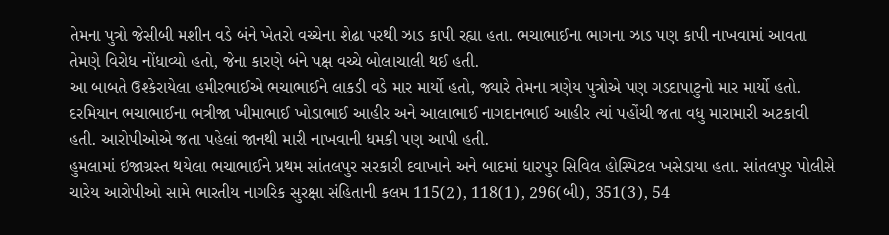તેમના પુત્રો જેસીબી મશીન વડે બંને ખેતરો વચ્ચેના શેઢા પરથી ઝાડ કાપી રહ્યા હતા. ભચાભાઈના ભાગના ઝાડ પણ કાપી નાખવામાં આવતા તેમણે વિરોધ નોંધાવ્યો હતો, જેના કારણે બંને પક્ષ વચ્ચે બોલાચાલી થઈ હતી.
આ બાબતે ઉશ્કેરાયેલા હમીરભાઈએ ભચાભાઈને લાકડી વડે માર માર્યો હતો, જ્યારે તેમના ત્રણેય પુત્રોએ પણ ગડદાપાટુનો માર માર્યો હતો. દરમિયાન ભચાભાઈના ભત્રીજા ખીમાભાઈ ખોડાભાઈ આહીર અને આલાભાઈ નાગદાનભાઈ આહીર ત્યાં પહોંચી જતા વધુ મારામારી અટકાવી હતી. આરોપીઓએ જતા પહેલાં જાનથી મારી નાખવાની ધમકી પણ આપી હતી.
હુમલામાં ઇજાગ્રસ્ત થયેલા ભચાભાઈને પ્રથમ સાંતલપુર સરકારી દવાખાને અને બાદમાં ધારપુર સિવિલ હોસ્પિટલ ખસેડાયા હતા. સાંતલપુર પોલીસે ચારેય આરોપીઓ સામે ભારતીય નાગરિક સુરક્ષા સંહિતાની કલમ 115(2), 118(1), 296(બી), 351(3), 54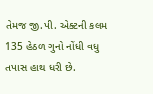તેમજ જી.પી. એક્ટની કલમ 135 હેઠળ ગુનો નોંધી વધુ તપાસ હાથ ધરી છે.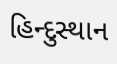હિન્દુસ્થાન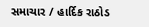સમાચાર / હાર્દિક રાઠોડ